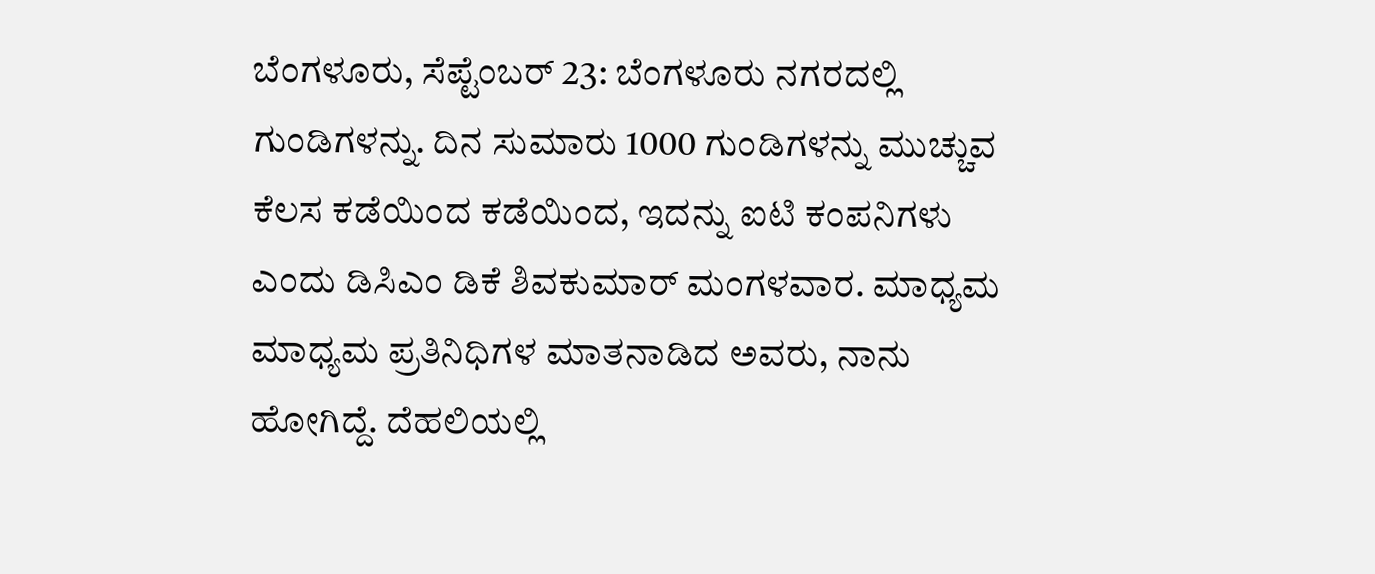ಬೆಂಗಳೂರು, ಸೆಪ್ಟೆಂಬರ್ 23: ಬೆಂಗಳೂರು ನಗರದಲ್ಲಿ ಗುಂಡಿಗಳನ್ನು. ದಿನ ಸುಮಾರು 1000 ಗುಂಡಿಗಳನ್ನು ಮುಚ್ಚುವ ಕೆಲಸ ಕಡೆಯಿಂದ ಕಡೆಯಿಂದ, ಇದನ್ನು ಐಟಿ ಕಂಪನಿಗಳು ಎಂದು ಡಿಸಿಎಂ ಡಿಕೆ ಶಿವಕುಮಾರ್ ಮಂಗಳವಾರ. ಮಾಧ್ಯಮ ಮಾಧ್ಯಮ ಪ್ರತಿನಿಧಿಗಳ ಮಾತನಾಡಿದ ಅವರು, ನಾನು ಹೋಗಿದ್ದೆ. ದೆಹಲಿಯಲ್ಲಿ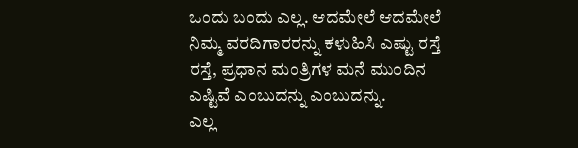ಒಂದು ಬಂದು ಎಲ್ಲ. ಆದಮೇಲೆ ಆದಮೇಲೆ ನಿಮ್ಮ ವರದಿಗಾರರನ್ನು ಕಳುಹಿಸಿ ಎಷ್ಟು ರಸ್ತೆ ರಸ್ತೆ, ಪ್ರಧಾನ ಮಂತ್ರಿಗಳ ಮನೆ ಮುಂದಿನ ಎಷ್ಟಿವೆ ಎಂಬುದನ್ನು ಎಂಬುದನ್ನು.
ಎಲ್ಲ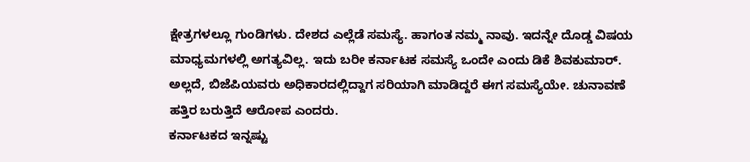ಕ್ಷೇತ್ರಗಳಲ್ಲೂ ಗುಂಡಿಗಳು. ದೇಶದ ಎಲ್ಲೆಡೆ ಸಮಸ್ಯೆ. ಹಾಗಂತ ನಮ್ಮ ನಾವು. ಇದನ್ನೇ ದೊಡ್ಡ ವಿಷಯ ಮಾಧ್ಯಮಗಳಲ್ಲಿ ಅಗತ್ಯವಿಲ್ಲ. ಇದು ಬರೀ ಕರ್ನಾಟಕ ಸಮಸ್ಯೆ ಒಂದೇ ಎಂದು ಡಿಕೆ ಶಿವಕುಮಾರ್. ಅಲ್ಲದೆ, ಬಿಜೆಪಿಯವರು ಅಧಿಕಾರದಲ್ಲಿದ್ದಾಗ ಸರಿಯಾಗಿ ಮಾಡಿದ್ದರೆ ಈಗ ಸಮಸ್ಯೆಯೇ. ಚುನಾವಣೆ ಹತ್ತಿರ ಬರುತ್ತಿದೆ ಆರೋಪ ಎಂದರು.
ಕರ್ನಾಟಕದ ಇನ್ನಷ್ಟು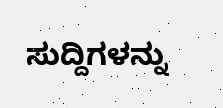ಸುದ್ದಿಗಳನ್ನು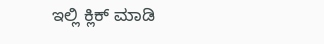ಇಲ್ಲಿ ಕ್ಲಿಕ್ ಮಾಡಿ